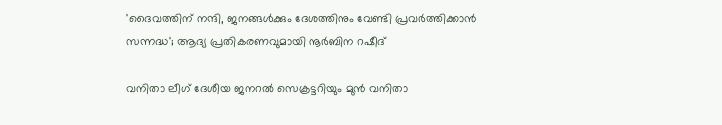'ദൈവത്തിന് നന്ദി, ജനങ്ങള്‍ക്കും ദേശത്തിനും വേണ്ടി പ്രവര്‍ത്തിക്കാന്‍ സന്നദ്ധ'; ആദ്യ പ്രതികരണവുമായി നൂര്‍ബിന റഷീദ്

വനിതാ ലീഗ് ദേശീയ ജനറല്‍ സെക്രട്ടറിയും മുന്‍ വനിതാ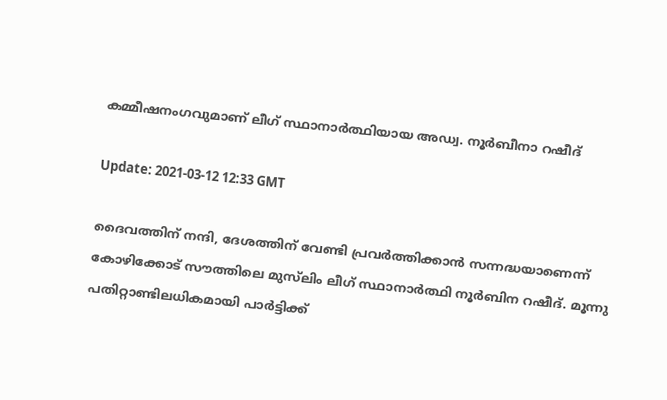കമ്മീഷനംഗവുമാണ് ലീഗ് സ്ഥാനാര്‍ത്ഥിയായ അഡ്വ. നൂര്‍ബീനാ റഷീദ്

Update: 2021-03-12 12:33 GMT

ദൈവത്തിന് നന്ദി, ദേശത്തിന് വേണ്ടി പ്രവര്‍ത്തിക്കാന്‍ സന്നദ്ധയാണെന്ന് കോഴിക്കോട് സൗത്തിലെ മുസ്‍ലിം ലീഗ് സ്ഥാനാര്‍ത്ഥി നൂര്‍ബിന റഷീദ്. മൂന്നു പതിറ്റാണ്ടിലധികമായി പാര്‍ട്ടിക്ക്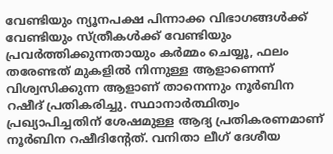വേണ്ടിയും ന്യൂനപക്ഷ പിന്നാക്ക വിഭാഗങ്ങള്‍ക്ക് വേണ്ടിയും സ്ത്രീകള്‍ക്ക് വേണ്ടിയും പ്രവര്‍ത്തിക്കുന്നതായും കര്‍മ്മം ചെയ്യൂ, ഫലം തരേണ്ടത് മുകളില്‍ നിന്നുള്ള ആളാണെന്ന് വിശ്വസിക്കുന്ന ആളാണ് താനെന്നും നൂര്‍ബിന റഷീദ് പ്രതികരിച്ചു. സ്ഥാനാര്‍ത്ഥിത്വം പ്രഖ്യാപിച്ചതിന് ശേഷമുള്ള ആദ്യ പ്രതികരണമാണ് നൂര്‍ബിന റഷീദിന്‍റേത്. വനിതാ ലീഗ് ദേശീയ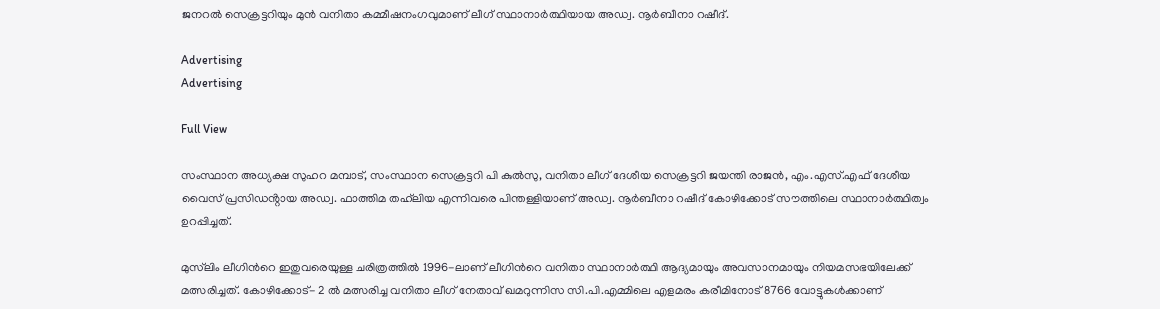ജനറല്‍ സെക്രട്ടറിയും മുന്‍ വനിതാ കമ്മീഷനംഗവുമാണ് ലീഗ് സ്ഥാനാര്‍ത്ഥിയായ അഡ്വ. നൂര്‍ബീനാ റഷീദ്.

Advertising
Advertising

Full View

സംസ്ഥാന അധ്യക്ഷ സുഹറ മമ്പാട്, സംസ്ഥാന സെക്രട്ടറി പി കുല്‍സു, വനിതാ ലീഗ് ദേശീയ സെക്രട്ടറി ജയന്തി രാജന്‍, എം.എസ്.എഫ് ദേശീയ വൈസ് പ്രസിഡൻ്റായ അഡ്വ. ഫാത്തിമ തഹ്‍ലിയ എന്നിവരെ പിന്തള്ളിയാണ് അഡ്വ. നൂര്‍ബീനാ റഷീദ് കോഴിക്കോട് സൗത്തിലെ സ്ഥാനാര്‍ത്ഥിത്വം ഉറപ്പിച്ചത്.

മുസ്‍ലിം ലീഗിന്‍റെ ഇതുവരെയുള്ള ചരിത്രത്തില്‍ 1996-ലാണ് ലീഗിന്‍റെ വനിതാ സ്ഥാനാര്‍ത്ഥി ആദ്യമായും അവസാനമായും നിയമസഭയിലേക്ക് മത്സരിച്ചത്. കോഴിക്കോട്- 2 ല്‍ മത്സരിച്ച വനിതാ ലീഗ് നേതാവ് ഖമറുന്നിസ സി.പി.എമ്മിലെ എളമരം കരീമിനോട് 8766 വോട്ടുകള്‍ക്കാണ്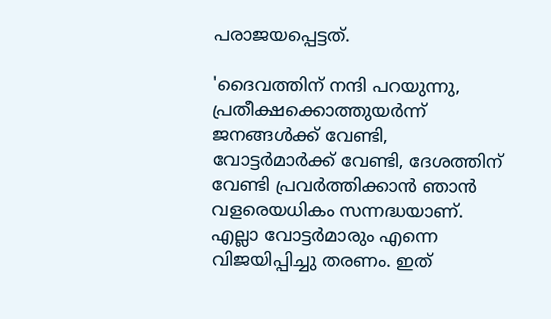പരാജയപ്പെട്ടത്.

'ദൈവത്തിന് നന്ദി പറയുന്നു, പ്രതീക്ഷക്കൊത്തുയര്‍ന്ന് ജനങ്ങള്‍ക്ക് വേണ്ടി, വോട്ടര്‍മാര്‍ക്ക് വേണ്ടി, ദേശത്തിന് വേണ്ടി പ്രവര്‍ത്തിക്കാന്‍ ഞാന്‍ വളരെയധികം സന്നദ്ധയാണ്. എല്ലാ വോട്ടര്‍മാരും എന്നെ വിജയിപ്പിച്ചു തരണം. ഇത്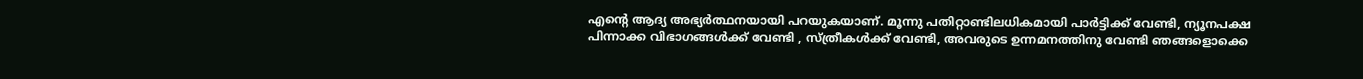എന്‍റെ ആദ്യ അഭ്യര്‍ത്ഥനയായി പറയുകയാണ്. മൂന്നു പതിറ്റാണ്ടിലധികമായി പാര്‍ട്ടിക്ക് വേണ്ടി, ന്യൂനപക്ഷ പിന്നാക്ക വിഭാഗങ്ങള്‍ക്ക് വേണ്ടി , സ്ത്രീകള്‍ക്ക് വേണ്ടി, അവരുടെ ഉന്നമനത്തിനു വേണ്ടി ഞങ്ങളൊക്കെ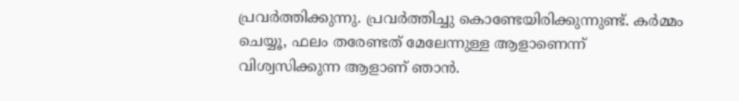പ്രവര്‍ത്തിക്കുന്നു. പ്രവര്‍ത്തിച്ചു കൊണ്ടേയിരിക്കുന്നുണ്ട്. കര്‍മ്മം ചെയ്യൂ, ഫലം തരേണ്ടത് മേലേന്നുള്ള ആളാണെന്ന് വിശ്വസിക്കുന്ന ആളാണ് ഞാന്‍.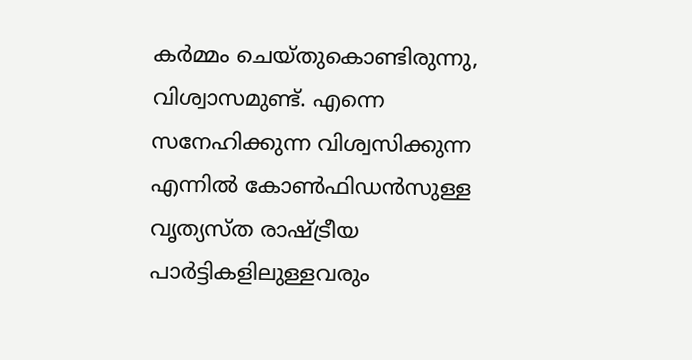കര്‍മ്മം ചെയ്തുകൊണ്ടിരുന്നു, വിശ്വാസമുണ്ട്. എന്നെ സനേഹിക്കുന്ന വിശ്വസിക്കുന്ന എന്നില്‍ കോണ്‍ഫിഡന്‍സുള്ള വൃത്യസ്ത രാഷ്ട്രീയ പാര്‍ട്ടികളിലുള്ളവരും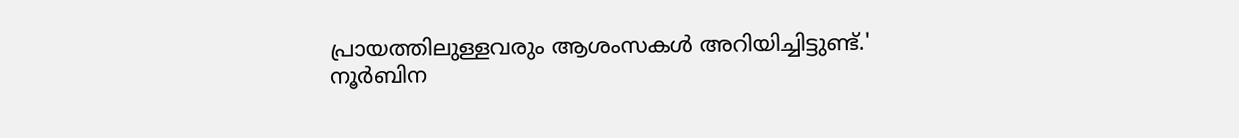പ്രായത്തിലുള്ളവരും ആശംസകള്‍ അറിയിച്ചിട്ടുണ്ട്.'
നൂര്‍ബിന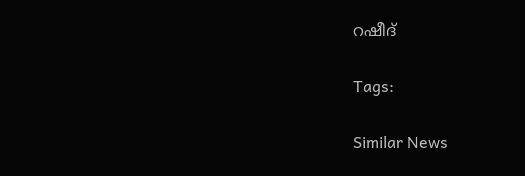റഷീദ്

Tags:

Similar News